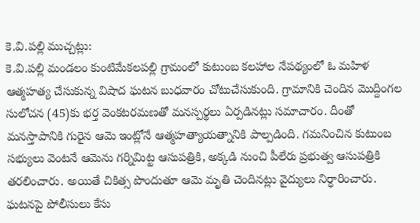కె.వి.పల్లి ముచ్చట్లు:
కె.వి.పల్లి మండలం కుంటిమేకలపల్లి గ్రామంలో కుటుంబ కలహాల నేపథ్యంలో ఓ మహిళ ఆత్మహత్య చేసుకున్న విషాద ఘటన బుధవారం చోటుచేసుకుంది. గ్రామానికి చెందిన మొద్దింగల సులోచన (45)కు భర్త వెంకటరమణతో మనస్పర్థలు ఏర్పడినట్లు సమాచారం. దీంతో మనస్తాపానికి గురైన ఆమె ఇంట్లోనే ఆత్మహత్యాయత్నానికి పాల్పడింది. గమనించిన కుటుంబ సభ్యులు వెంటనే ఆమెను గర్నిమిట్ట ఆసుపత్రికి, అక్కడి నుంచి పీలేరు ప్రభుత్వ ఆసుపత్రికి తరలించారు. అయితే చికిత్స పొందుతూ ఆమె మృతి చెందినట్లు వైద్యులు నిర్ధారించారు. ఘటనపై పోలీసులు కేసు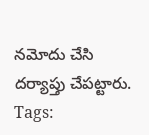నమోదు చేసి దర్యాప్తు చేపట్టారు.
Tags: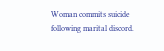Woman commits suicide following marital discord.